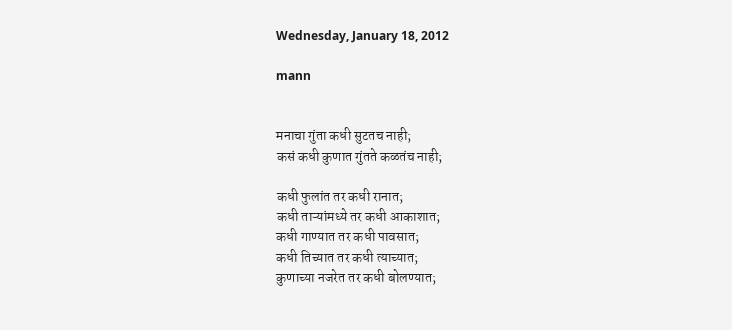Wednesday, January 18, 2012

mann


मनाचा गुंता कधी सुटतच नाही;
कसं कधी कुणात गुंतते कळतंच नाही;

कधी फुलांत तर कधी रानात;
कधी ताऱ्यांमध्ये तर कधी आकाशात;
कधी गाण्यात तर कधी पावसात;
कधी तिच्यात तर कधी त्याच्यात;
कुणाच्या नजरेत तर कधी बोलण्यात;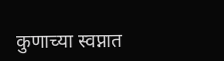कुणाच्या स्वप्नात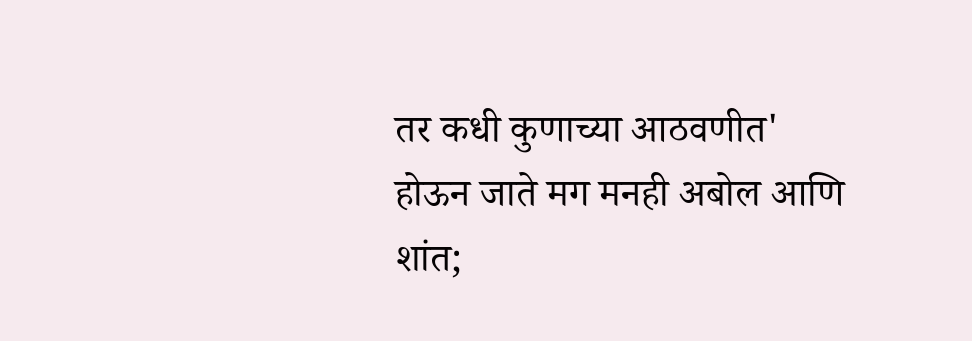तर कधी कुणाच्या आठवणीत'
होऊन जाते मग मनही अबोल आणि शांत;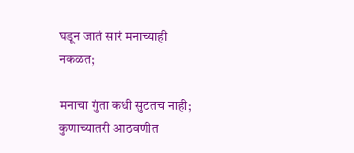घडून जातं सारं मनाच्याही नकळत;

मनाचा गुंता कधी सुटतच नाही;
कुणाच्यातरी आठवणीत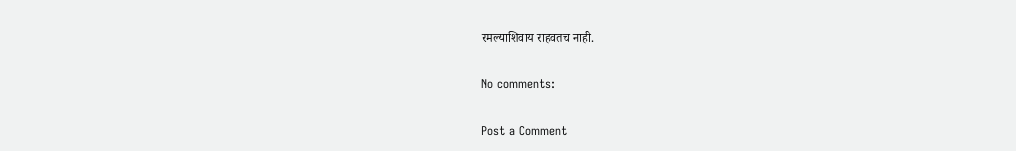रमल्याशिवाय राहवतच नाही.

No comments:

Post a Comment